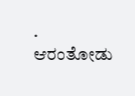.
ಆರಂತೋಡು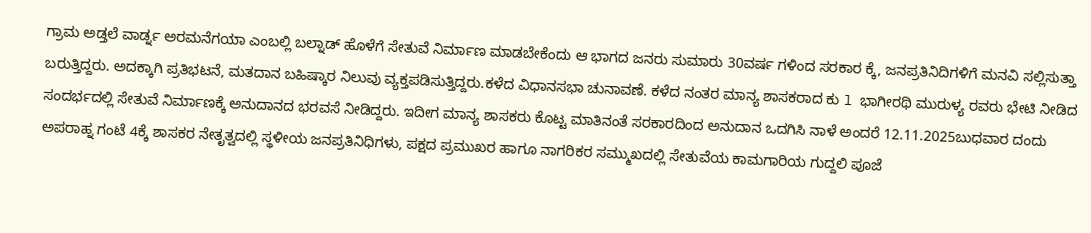ಗ್ರಾಮ ಅಡ್ತಲೆ ವಾರ್ಡ್ನ ಅರಮನೆಗಯಾ ಎಂಬಲ್ಲಿ ಬಲ್ನಾಡ್ ಹೊಳೆಗೆ ಸೇತುವೆ ನಿರ್ಮಾಣ ಮಾಡಬೇಕೆಂದು ಆ ಭಾಗದ ಜನರು ಸುಮಾರು 30ವರ್ಷ ಗಳಿಂದ ಸರಕಾರ ಕ್ಕೆ, ಜನಪ್ರತಿನಿದಿಗಳಿಗೆ ಮನವಿ ಸಲ್ಲಿಸುತ್ತಾ ಬರುತ್ತಿದ್ದರು. ಅದಕ್ಕಾಗಿ ಪ್ರತಿಭಟನೆ, ಮತದಾನ ಬಹಿಷ್ಕಾರ ನಿಲುವು ವ್ಯಕ್ತಪಡಿಸುತ್ತಿದ್ದರು.ಕಳೆದ ವಿಧಾನಸಭಾ ಚುನಾವಣೆ. ಕಳೆದ ನಂತರ ಮಾನ್ಯ ಶಾಸಕರಾದ ಕು l ಭಾಗೀರಥಿ ಮುರುಳ್ಯ ರವರು ಭೇಟಿ ನೀಡಿದ ಸಂದರ್ಭದಲ್ಲಿ ಸೇತುವೆ ನಿರ್ಮಾಣಕ್ಕೆ ಅನುದಾನದ ಭರವಸೆ ನೀಡಿದ್ದರು. ಇದೀಗ ಮಾನ್ಯ ಶಾಸಕರು ಕೊಟ್ಟ ಮಾತಿನಂತೆ ಸರಕಾರದಿಂದ ಅನುದಾನ ಒದಗಿಸಿ ನಾಳೆ ಅಂದರೆ 12.11.2025ಬುಧವಾರ ದಂದು ಅಪರಾಹ್ನ ಗಂಟೆ 4ಕ್ಕೆ ಶಾಸಕರ ನೇತೃತ್ವದಲ್ಲಿ ಸ್ಥಳೀಯ ಜನಪ್ರತಿನಿಧಿಗಳು, ಪಕ್ಷದ ಪ್ರಮುಖರ ಹಾಗೂ ನಾಗರಿಕರ ಸಮ್ಮುಖದಲ್ಲಿ ಸೇತುವೆಯ ಕಾಮಗಾರಿಯ ಗುದ್ದಲಿ ಪೂಜೆ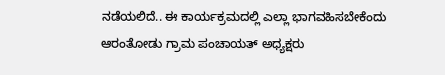ನಡೆಯಲಿದೆ.. ಈ ಕಾರ್ಯಕ್ರಮದಲ್ಲಿ ಎಲ್ಲಾ ಭಾಗವಹಿಸಬೇಕೆಂದು ಆರಂತೋಡು ಗ್ರಾಮ ಪಂಚಾಯತ್ ಅಧ್ಯಕ್ಷರು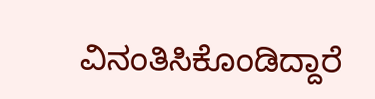ವಿನಂತಿಸಿಕೊಂಡಿದ್ದಾರೆ